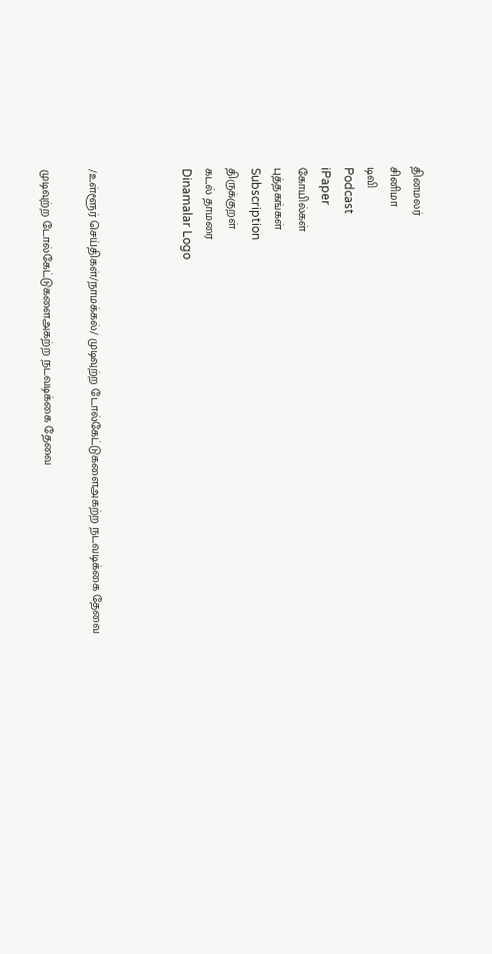தினமலர்
சினிமா
டிவி
Podcast
iPaper
கோயில்கள்
புத்தகங்கள்
Subscription
திருக்குறள்
கடல் தாமரை
Dinamalar Logo



/உள்ளூர் செய்திகள்/நாமக்கல்/ முடிவுற்ற டோல்கேட்டுகளைஅகற்ற நடவடிக்கை தேவை

முடிவுற்ற டோல்கேட்டுகளைஅகற்ற நடவடிக்கை தேவை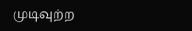முடிவுற்ற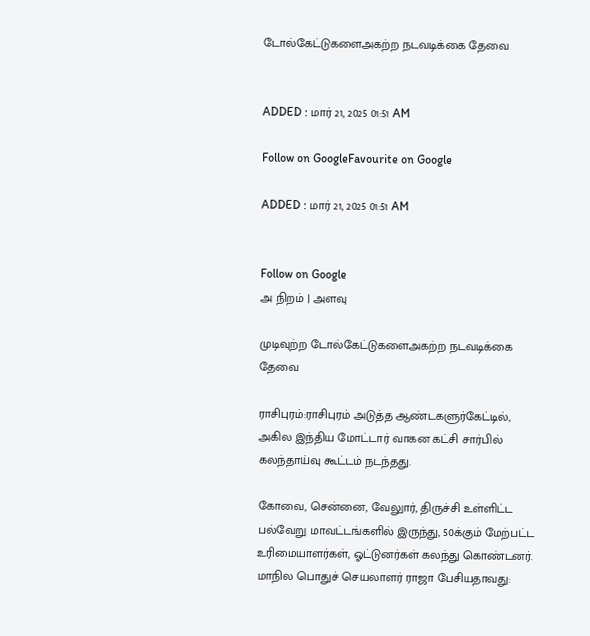டோல்கேட்டுகளைஅகற்ற நடவடிக்கை தேவை


ADDED : மார் 21, 2025 01:51 AM

Follow on GoogleFavourite on Google

ADDED : மார் 21, 2025 01:51 AM


Follow on Google
அ நிறம் | அளவு

முடிவுற்ற டோல்கேட்டுகளைஅகற்ற நடவடிக்கை தேவை

ராசிபுரம்:ராசிபுரம் அடுத்த ஆண்டகளுர்கேட்டில், அகில இந்திய மோட்டார் வாகன கட்சி சார்பில் கலந்தாய்வு கூட்டம் நடந்தது.

கோவை, சென்னை, வேலுார், திருச்சி உள்ளிட்ட பல்வேறு மாவட்டங்களில் இருந்து, 50க்கும் மேற்பட்ட உரிமையாளர்கள், ஓட்டுனர்கள் கலந்து கொண்டனர். மாநில பொதுச் செயலாளர் ராஜா பேசியதாவது: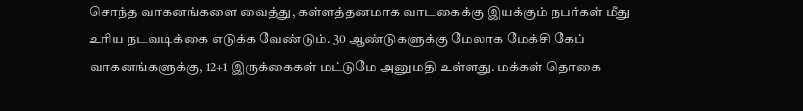சொந்த வாகனங்களை வைத்து, கள்ளத்தனமாக வாடகைக்கு இயக்கும் நபர்கள் மீது உரிய நடவடிக்கை எடுக்க வேண்டும். 30 ஆண்டுகளுக்கு மேலாக மேக்சி கேப் வாகனங்களுக்கு, 12+1 இருக்கைகள் மட்டுமே அனுமதி உள்ளது. மக்கள் தொகை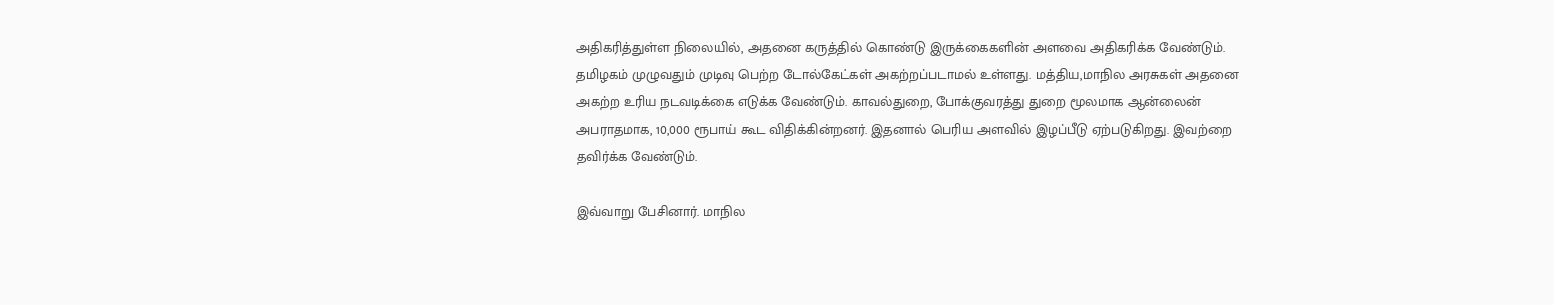அதிகரித்துள்ள நிலையில், அதனை கருத்தில் கொண்டு இருக்கைகளின் அளவை அதிகரிக்க வேண்டும். தமிழகம் முழுவதும் முடிவு பெற்ற டோல்கேட்கள் அகற்றப்படாமல் உள்ளது. மத்திய,மாநில அரசுகள் அதனை அகற்ற உரிய நடவடிக்கை எடுக்க வேண்டும். காவல்துறை, போக்குவரத்து துறை மூலமாக ஆன்லைன் அபராதமாக, 10,000 ரூபாய் கூட விதிக்கின்றனர். இதனால் பெரிய அளவில் இழப்பீடு ஏற்படுகிறது. இவற்றை தவிர்க்க வேண்டும்.

இவ்வாறு பேசினார். மாநில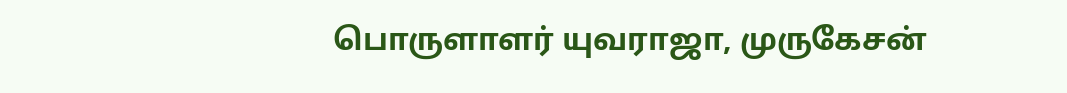பொருளாளர் யுவராஜா, முருகேசன்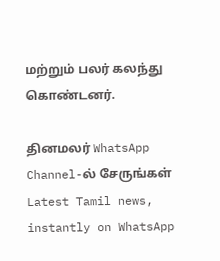மற்றும் பலர் கலந்து கொண்டனர்.

தினமலர் WhatsApp Channel-ல் சேருங்கள்
Latest Tamil news, instantly on WhatsApp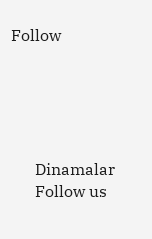Follow





      Dinamalar
      Follow us